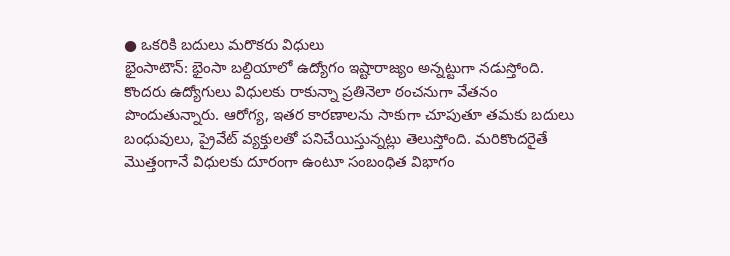● ఒకరికి బదులు మరొకరు విధులు
భైంసాటౌన్: భైంసా బల్దియాలో ఉద్యోగం ఇష్టారాజ్యం అన్నట్టుగా నడుస్తోంది. కొందరు ఉద్యోగులు విధులకు రాకున్నా ప్రతినెలా ఠంచనుగా వేతనం పొందుతున్నారు. ఆరోగ్య, ఇతర కారణాలను సాకుగా చూపుతూ తమకు బదులు బంధువులు, ప్రైవేట్ వ్యక్తులతో పనిచేయిస్తున్నట్లు తెలుస్తోంది. మరికొందరైతే మొత్తంగానే విధులకు దూరంగా ఉంటూ సంబంధిత విభాగం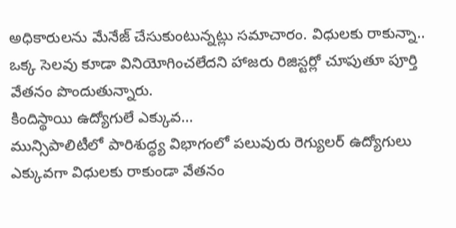అధికారులను మేనేజ్ చేసుకుంటున్నట్లు సమాచారం. విధులకు రాకున్నా.. ఒక్క సెలవు కూడా వినియోగించలేదని హాజరు రిజిస్టర్లో చూపుతూ పూర్తి వేతనం పొందుతున్నారు.
కిందిస్థాయి ఉద్యోగులే ఎక్కువ...
మున్సిపాలిటీలో పారిశుద్ధ్య విభాగంలో పలువురు రెగ్యులర్ ఉద్యోగులు ఎక్కువగా విధులకు రాకుండా వేతనం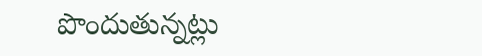పొందుతున్నట్లు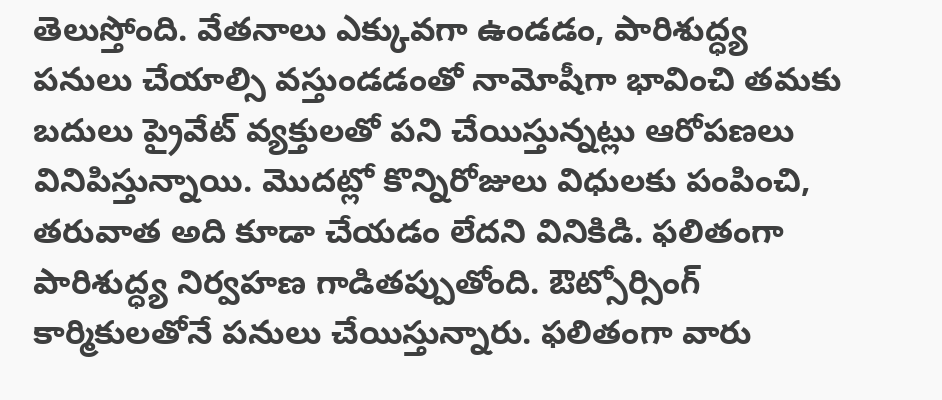తెలుస్తోంది. వేతనాలు ఎక్కువగా ఉండడం, పారిశుద్ధ్య పనులు చేయాల్సి వస్తుండడంతో నామోషీగా భావించి తమకు బదులు ప్రైవేట్ వ్యక్తులతో పని చేయిస్తున్నట్లు ఆరోపణలు వినిపిస్తున్నాయి. మొదట్లో కొన్నిరోజులు విధులకు పంపించి, తరువాత అది కూడా చేయడం లేదని వినికిడి. ఫలితంగా పారిశుద్ధ్య నిర్వహణ గాడితప్పుతోంది. ఔట్సోర్సింగ్ కార్మికులతోనే పనులు చేయిస్తున్నారు. ఫలితంగా వారు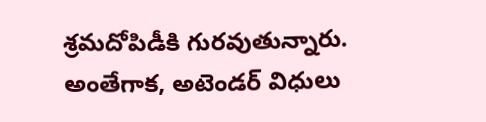శ్రమదోపిడీకి గురవుతున్నారు. అంతేగాక, అటెండర్ విధులు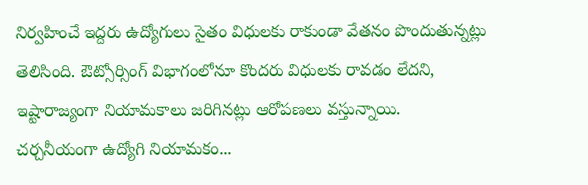నిర్వహించే ఇద్దరు ఉద్యోగులు సైతం విధులకు రాకుండా వేతనం పొందుతున్నట్లు తెలిసింది. ఔట్సోర్సింగ్ విభాగంలోనూ కొందరు విధులకు రావడం లేదని, ఇష్టారాజ్యంగా నియామకాలు జరిగినట్లు ఆరోపణలు వస్తున్నాయి.
చర్చనీయంగా ఉద్యోగి నియామకం...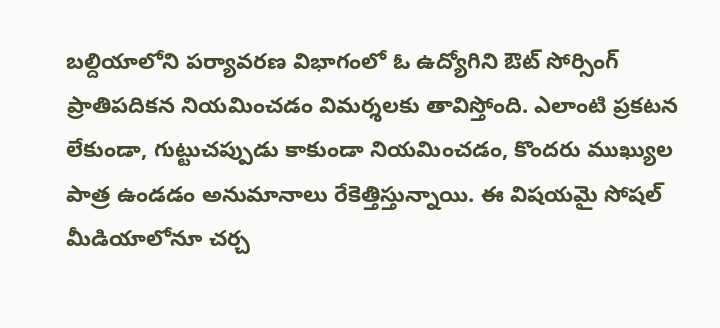బల్దియాలోని పర్యావరణ విభాగంలో ఓ ఉద్యోగిని ఔట్ సోర్సింగ్ ప్రాతిపదికన నియమించడం విమర్శలకు తావిస్తోంది. ఎలాంటి ప్రకటన లేకుండా, గుట్టుచప్పుడు కాకుండా నియమించడం, కొందరు ముఖ్యుల పాత్ర ఉండడం అనుమానాలు రేకెత్తిస్తున్నాయి. ఈ విషయమై సోషల్ మీడియాలోనూ చర్చ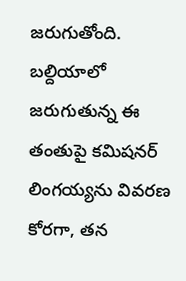జరుగుతోంది. బల్దియాలో జరుగుతున్న ఈ తంతుపై కమిషనర్ లింగయ్యను వివరణ కోరగా, తన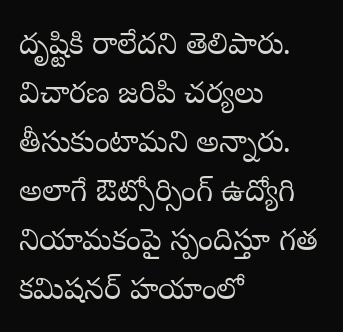దృష్టికి రాలేదని తెలిపారు. విచారణ జరిపి చర్యలు తీసుకుంటామని అన్నారు. అలాగే ఔట్సోర్సింగ్ ఉద్యోగి నియామకంపై స్పందిస్తూ గత కమిషనర్ హయాంలో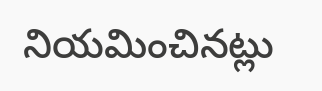నియమించినట్లు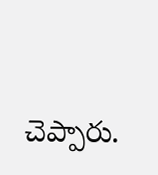చెప్పారు.